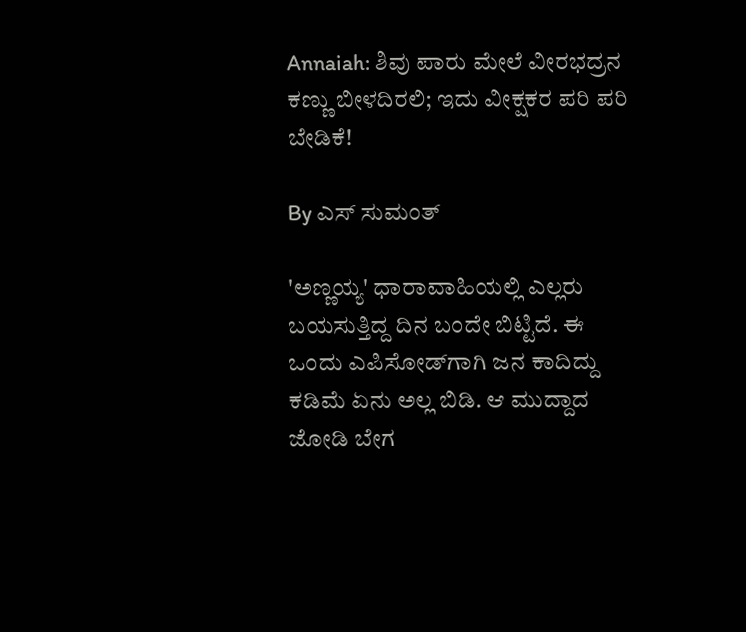Annaiah: ಶಿವು ಪಾರು ಮೇಲೆ ವೀರಭದ್ರನ ಕಣ್ಣು ಬೀಳದಿರಲಿ; ಇದು ವೀಕ್ಷಕರ ಪರಿ ಪರಿ ಬೇಡಿಕೆ!

By ಎಸ್ ಸುಮಂತ್

'ಅಣ್ಣಯ್ಯ' ಧಾರಾವಾಹಿಯಲ್ಲಿ ಎಲ್ಲರು ಬಯಸುತ್ತಿದ್ದ ದಿನ ಬಂದೇ ಬಿಟ್ಟಿದೆ. ಈ ಒಂದು ಎಪಿಸೋಡ್‌ಗಾಗಿ ಜನ ಕಾದಿದ್ದು ಕಡಿಮೆ ಏನು ಅಲ್ಲ ಬಿಡಿ. ಆ ಮುದ್ದಾದ ಜೋಡಿ ಬೇಗ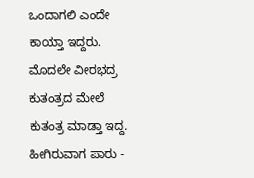ಒಂದಾಗಲಿ ಎಂದೇ ಕಾಯ್ತಾ ಇದ್ದರು. ಮೊದಲೇ ವೀರಭದ್ರ ಕುತಂತ್ರದ ಮೇಲೆ ಕುತಂತ್ರ ಮಾಡ್ತಾ ಇದ್ದ. ಹೀಗಿರುವಾಗ ಪಾರು -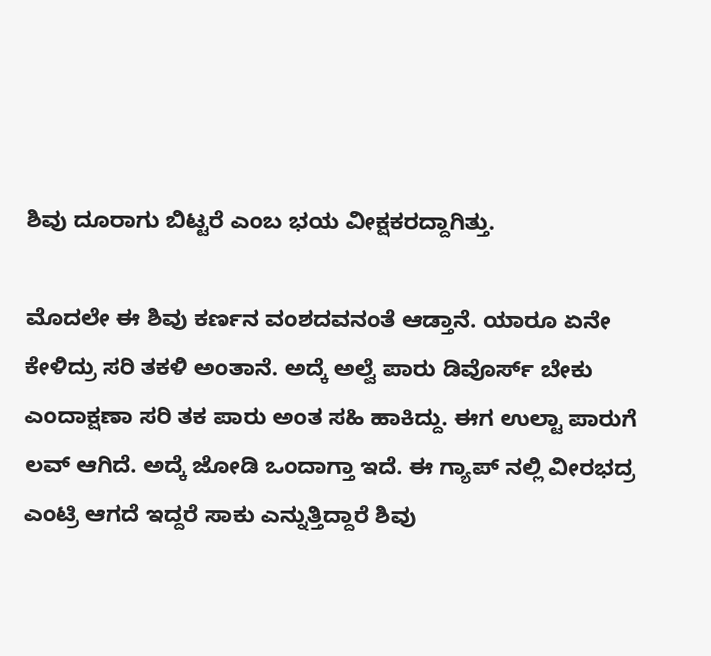ಶಿವು ದೂರಾಗು ಬಿಟ್ಟರೆ ಎಂಬ ಭಯ ವೀಕ್ಷಕರದ್ದಾಗಿತ್ತು.

ಮೊದಲೇ ಈ ಶಿವು ಕರ್ಣನ ವಂಶದವನಂತೆ ಆಡ್ತಾನೆ. ಯಾರೂ ಏನೇ ಕೇಳಿದ್ರು ಸರಿ ತಕಳಿ ಅಂತಾನೆ. ಅದ್ಕೆ ಅಲ್ವೆ ಪಾರು ಡಿವೊರ್ಸ್ ಬೇಕು ಎಂದಾಕ್ಷಣಾ ಸರಿ ತಕ ಪಾರು ಅಂತ ಸಹಿ ಹಾಕಿದ್ದು. ಈಗ ಉಲ್ಟಾ ಪಾರುಗೆ ಲವ್ ಆಗಿದೆ. ಅದ್ಕೆ ಜೋಡಿ ಒಂದಾಗ್ತಾ ಇದೆ. ಈ ಗ್ಯಾಪ್ ನಲ್ಲಿ ವೀರಭದ್ರ ಎಂಟ್ರಿ ಆಗದೆ ಇದ್ದರೆ ಸಾಕು ಎನ್ನುತ್ತಿದ್ದಾರೆ ಶಿವು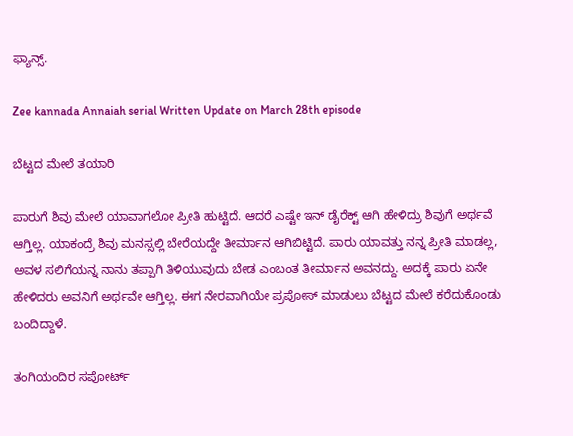ಫ್ಯಾನ್ಸ್.

Zee kannada Annaiah serial Written Update on March 28th episode

ಬೆಟ್ಟದ ಮೇಲೆ ತಯಾರಿ

ಪಾರುಗೆ ಶಿವು ಮೇಲೆ ಯಾವಾಗಲೋ ಪ್ರೀತಿ ಹುಟ್ಟಿದೆ. ಆದರೆ ಎಷ್ಟೇ ಇನ್ ಡೈರೆಕ್ಟ್ ಆಗಿ ಹೇಳಿದ್ರು ಶಿವುಗೆ ಅರ್ಥವೆ ಆಗ್ತಿಲ್ಲ. ಯಾಕಂದ್ರೆ ಶಿವು ಮನಸ್ಸಲ್ಲಿ ಬೇರೆಯದ್ದೇ ತೀರ್ಮಾನ ಆಗಿಬಿಟ್ಟಿದೆ. ಪಾರು ಯಾವತ್ತು ನನ್ನ ಪ್ರೀತಿ ಮಾಡಲ್ಲ, ಅವಳ ಸಲಿಗೆಯನ್ನ ನಾನು ತಪ್ಪಾಗಿ ತಿಳಿಯುವುದು ಬೇಡ ಎಂಬಂತ ತೀರ್ಮಾನ ಅವನದ್ದು. ಅದಕ್ಕೆ ಪಾರು ಏನೇ ಹೇಳಿದರು ಅವನಿಗೆ ಅರ್ಥವೇ ಆಗ್ತಿಲ್ಲ. ಈಗ ನೇರವಾಗಿಯೇ ಪ್ರಪೋಸ್ ಮಾಡುಲು ಬೆಟ್ಟದ ಮೇಲೆ ಕರೆದುಕೊಂಡು ಬಂದಿದ್ದಾಳೆ.

ತಂಗಿಯಂದಿರ ಸಪೋರ್ಟ್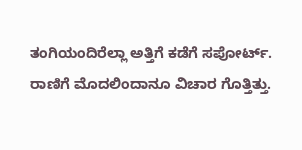ತಂಗಿಯಂದಿರೆಲ್ಲಾ ಅತ್ತಿಗೆ ಕಡೆಗೆ ಸಪೋರ್ಟ್. ರಾಣಿಗೆ ಮೊದಲಿಂದಾನೂ ವಿಚಾರ ಗೊತ್ತಿತ್ತು.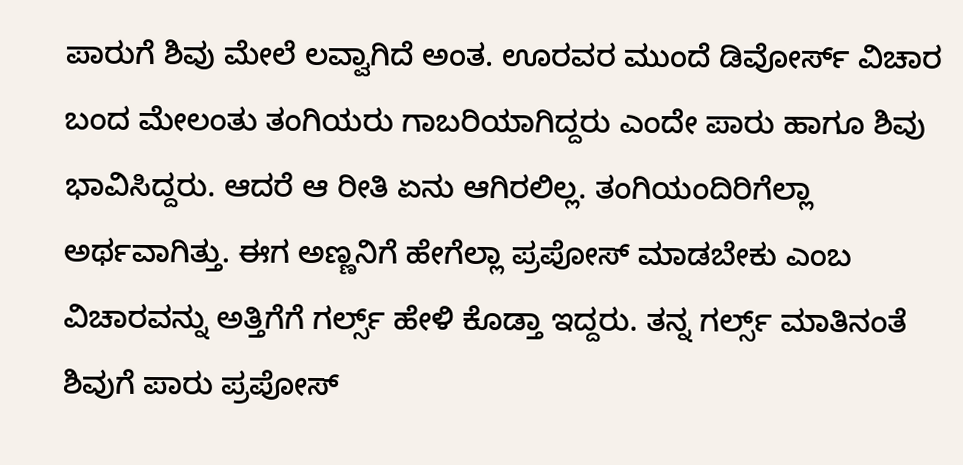ಪಾರುಗೆ ಶಿವು ಮೇಲೆ ಲವ್ವಾಗಿದೆ ಅಂತ. ಊರವರ ಮುಂದೆ ಡಿವೋರ್ಸ್ ವಿಚಾರ ಬಂದ ಮೇಲಂತು ತಂಗಿಯರು ಗಾಬರಿಯಾಗಿದ್ದರು ಎಂದೇ ಪಾರು ಹಾಗೂ ಶಿವು ಭಾವಿಸಿದ್ದರು. ಆದರೆ ಆ ರೀತಿ ಏನು ಆಗಿರಲಿಲ್ಲ. ತಂಗಿಯಂದಿರಿಗೆಲ್ಲಾ ಅರ್ಥವಾಗಿತ್ತು. ಈಗ ಅಣ್ಣನಿಗೆ ಹೇಗೆಲ್ಲಾ ಪ್ರಪೋಸ್ ಮಾಡಬೇಕು ಎಂಬ ವಿಚಾರವನ್ನು ಅತ್ತಿಗೆಗೆ ಗರ್ಲ್ಸ್ ಹೇಳಿ ಕೊಡ್ತಾ ಇದ್ದರು. ತನ್ನ ಗರ್ಲ್ಸ್ ಮಾತಿನಂತೆ ಶಿವುಗೆ ಪಾರು ಪ್ರಪೋಸ್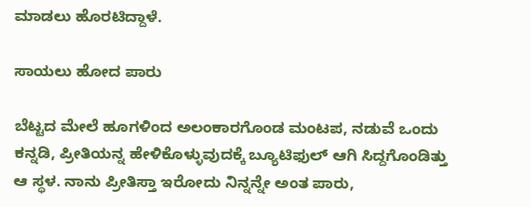ಮಾಡಲು ಹೊರಟಿದ್ದಾಳೆ.

ಸಾಯಲು ಹೋದ ಪಾರು

ಬೆಟ್ಟದ ಮೇಲೆ ಹೂಗಳಿಂದ ಅಲಂಕಾರಗೊಂಡ ಮಂಟಪ, ನಡುವೆ ಒಂದು ಕನ್ನಡಿ, ಪ್ರೀತಿಯನ್ನ ಹೇಳಿಕೊಳ್ಳುವುದಕ್ಕೆ ಬ್ಯೂಟಿಫುಲ್ ಆಗಿ ಸಿದ್ದಗೊಂಡಿತ್ತು ಆ ಸ್ಥಳ. ನಾನು ಪ್ರೀತಿಸ್ತಾ ಇರೋದು ನಿನ್ನನ್ನೇ ಅಂತ ಪಾರು,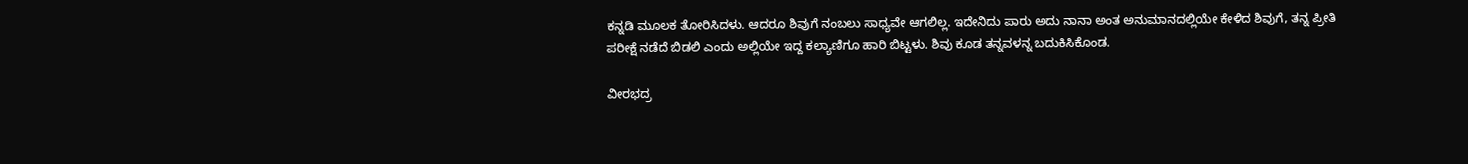ಕನ್ನಡಿ ಮೂಲಕ ತೋರಿಸಿದಳು. ಆದರೂ ಶಿವುಗೆ ನಂಬಲು ಸಾಧ್ಯವೇ ಆಗಲಿಲ್ಲ. ಇದೇನಿದು ಪಾರು ಅದು ನಾನಾ ಅಂತ ಅನುಮಾನದಲ್ಲಿಯೇ ಕೇಳಿದ ಶಿವುಗೆ, ತನ್ನ ಪ್ರೀತಿ ಪರೀಕ್ಷೆ ನಡೆದೆ ಬಿಡಲಿ ಎಂದು ಅಲ್ಲಿಯೇ ಇದ್ದ ಕಲ್ಯಾಣಿಗೂ ಹಾರಿ ಬಿಟ್ಟಳು. ಶಿವು ಕೂಡ ತನ್ನವಳನ್ನ ಬದುಕಿಸಿಕೊಂಡ.

ವೀರಭದ್ರ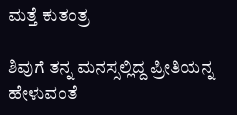ಮತ್ತೆ ಕುತಂತ್ರ

ಶಿವುಗೆ ತನ್ನ ಮನಸ್ಸಲ್ಲಿದ್ದ ಪ್ರೀತಿಯನ್ನ ಹೇಳುವಂತೆ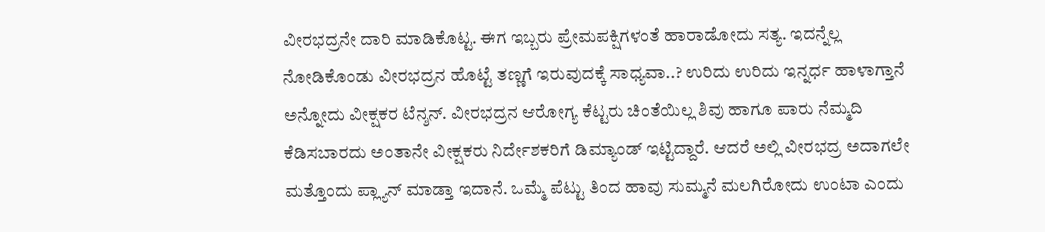ವೀರಭದ್ರನೇ ದಾರಿ ಮಾಡಿಕೊಟ್ಟ. ಈಗ ಇಬ್ಬರು ಪ್ರೇಮಪಕ್ಷಿಗಳಂತೆ ಹಾರಾಡೋದು ಸತ್ಯ. ಇದನ್ನೆಲ್ಲ ನೋಡಿಕೊಂಡು ವೀರಭದ್ರನ ಹೊಟ್ಟೆ ತಣ್ಣಗೆ ಇರುವುದಕ್ಕೆ ಸಾಧ್ಯವಾ..? ಉರಿದು ಉರಿದು ಇನ್ನರ್ಧ ಹಾಳಾಗ್ತಾನೆ ಅನ್ನೋದು ವೀಕ್ಷಕರ ಟೆನ್ಶನ್. ವೀರಭದ್ರನ ಆರೋಗ್ಯ ಕೆಟ್ಟರು ಚಿಂತೆಯಿಲ್ಲ ಶಿವು ಹಾಗೂ ಪಾರು ನೆಮ್ಮದಿ ಕೆಡಿಸಬಾರದು ಅಂತಾನೇ ವೀಕ್ಷಕರು ನಿರ್ದೇಶಕರಿಗೆ ಡಿಮ್ಯಾಂಡ್ ಇಟ್ಟಿದ್ದಾರೆ. ಆದರೆ ಅಲ್ಲಿ ವೀರಭದ್ರ ಅದಾಗಲೇ ಮತ್ತೊಂದು ಪ್ಲ್ಯಾನ್ ಮಾಡ್ತಾ ಇದಾನೆ. ಒಮ್ಮೆ ಪೆಟ್ಟು ತಿಂದ ಹಾವು ಸುಮ್ಮನೆ ಮಲಗಿರೋದು ಉಂಟಾ ಎಂದು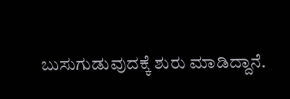ಬುಸುಗುಡುವುದಕ್ಕೆ ಶುರು ಮಾಡಿದ್ದಾನೆ.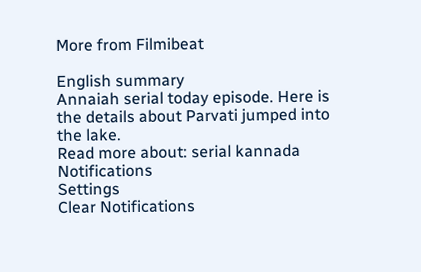More from Filmibeat

English summary
Annaiah serial today episode. Here is the details about Parvati jumped into the lake.
Read more about: serial kannada
Notifications
Settings
Clear Notifications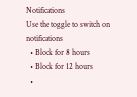Notifications
Use the toggle to switch on notifications
  • Block for 8 hours
  • Block for 12 hours
  •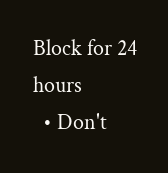Block for 24 hours
  • Don't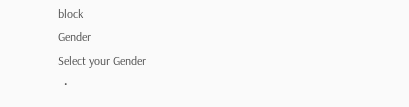block
Gender
Select your Gender
  •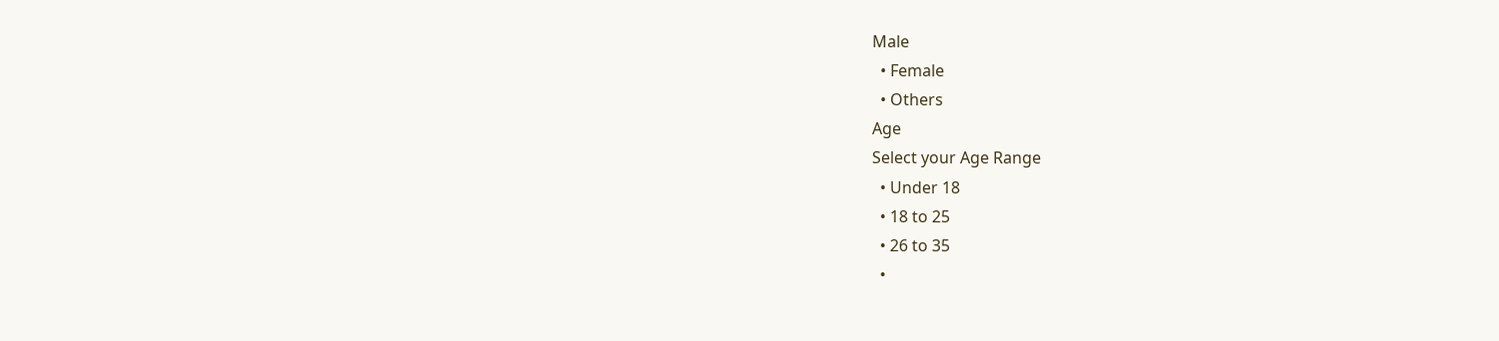Male
  • Female
  • Others
Age
Select your Age Range
  • Under 18
  • 18 to 25
  • 26 to 35
  •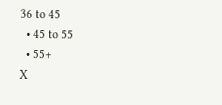36 to 45
  • 45 to 55
  • 55+
X